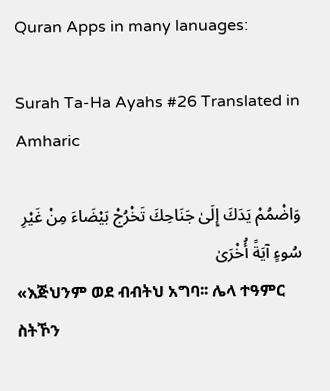Quran Apps in many lanuages:

Surah Ta-Ha Ayahs #26 Translated in Amharic

وَاضْمُمْ يَدَكَ إِلَىٰ جَنَاحِكَ تَخْرُجْ بَيْضَاءَ مِنْ غَيْرِ سُوءٍ آيَةً أُخْرَىٰ
«እጅህንም ወደ ብብትህ አግባ፡፡ ሌላ ተዓምር ስትኾን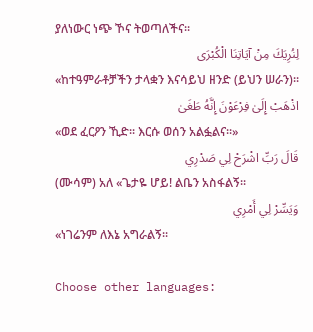ያለነውር ነጭ ኾና ትወጣለችና፡፡
لِنُرِيَكَ مِنْ آيَاتِنَا الْكُبْرَى
«ከተዓምራቶቻችን ታላቋን እናሳይህ ዘንድ (ይህን ሠራን)፡፡
اذْهَبْ إِلَىٰ فِرْعَوْنَ إِنَّهُ طَغَىٰ
«ወደ ፈርዖን ኺድ፡፡ እርሱ ወሰን አልፏልና፡፡»
قَالَ رَبِّ اشْرَحْ لِي صَدْرِي
(ሙሳም) አለ «ጌታዬ ሆይ! ልቤን አስፋልኝ፡፡
وَيَسِّرْ لِي أَمْرِي
«ነገሬንም ለእኔ አግራልኝ፡፡

Choose other languages: